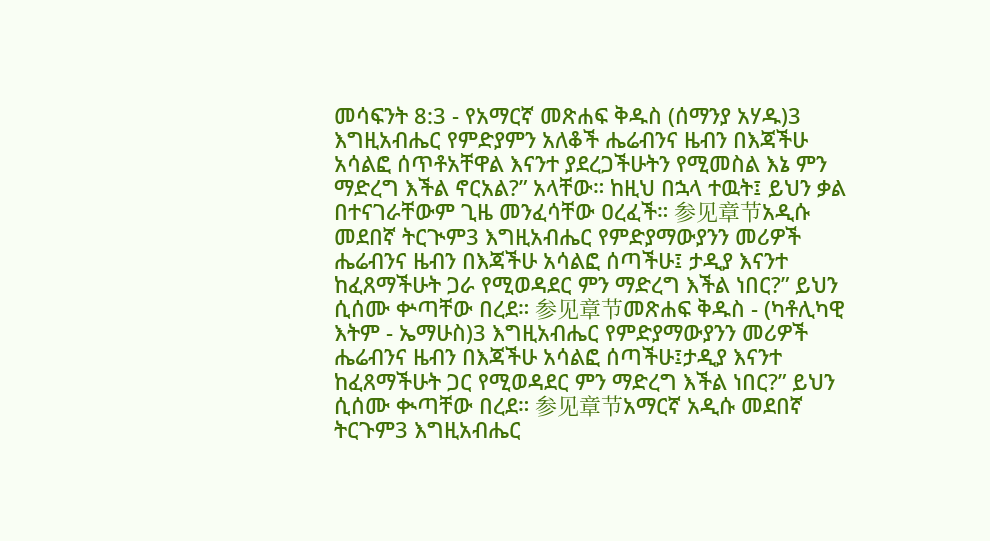መሳፍንት 8:3 - የአማርኛ መጽሐፍ ቅዱስ (ሰማንያ አሃዱ)3 እግዚአብሔር የምድያምን አለቆች ሔሬብንና ዜብን በእጃችሁ አሳልፎ ሰጥቶአቸዋል እናንተ ያደረጋችሁትን የሚመስል እኔ ምን ማድረግ እችል ኖርአል?” አላቸው። ከዚህ በኋላ ተዉት፤ ይህን ቃል በተናገራቸውም ጊዜ መንፈሳቸው ዐረፈች። 参见章节አዲሱ መደበኛ ትርጒም3 እግዚአብሔር የምድያማውያንን መሪዎች ሔሬብንና ዜብን በእጃችሁ አሳልፎ ሰጣችሁ፤ ታዲያ እናንተ ከፈጸማችሁት ጋራ የሚወዳደር ምን ማድረግ እችል ነበር?” ይህን ሲሰሙ ቍጣቸው በረደ። 参见章节መጽሐፍ ቅዱስ - (ካቶሊካዊ እትም - ኤማሁስ)3 እግዚአብሔር የምድያማውያንን መሪዎች ሔሬብንና ዜብን በእጃችሁ አሳልፎ ሰጣችሁ፤ታዲያ እናንተ ከፈጸማችሁት ጋር የሚወዳደር ምን ማድረግ እችል ነበር?” ይህን ሲሰሙ ቊጣቸው በረደ። 参见章节አማርኛ አዲሱ መደበኛ ትርጉም3 እግዚአብሔር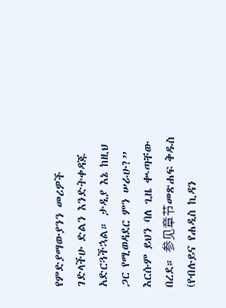የምድያማውያንን መሪዎች ገድላችሁ ድልን እንድትቀዳጁ አድርጓችኋል። ታዲያ እኔ ከዚህ ጋር የሚወዳደር ምን ሠራሁ?” እርሱም ይህን ባለ ጊዜ ቊጣቸው በረደ። 参见章节መጽሐፍ ቅዱስ (የብሉይና የሐዲስ ኪዳን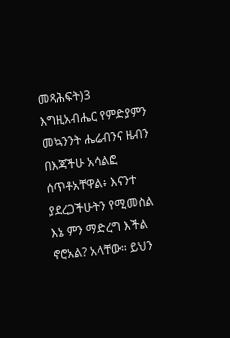መጻሕፍት)3 እግዚአብሔር የምድያምን መኳንንት ሔሬብንና ዜብን በእጃችሁ አሳልፎ ሰጥቶአቸዋል፥ እናንተ ያደረጋችሁትን የሚመስል እኔ ምን ማድረግ እችል ኖሮአል? አላቸው። ይህን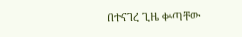በተናገረ ጊዜ ቍጣቸው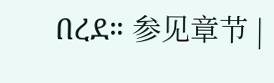በረደ። 参见章节 |